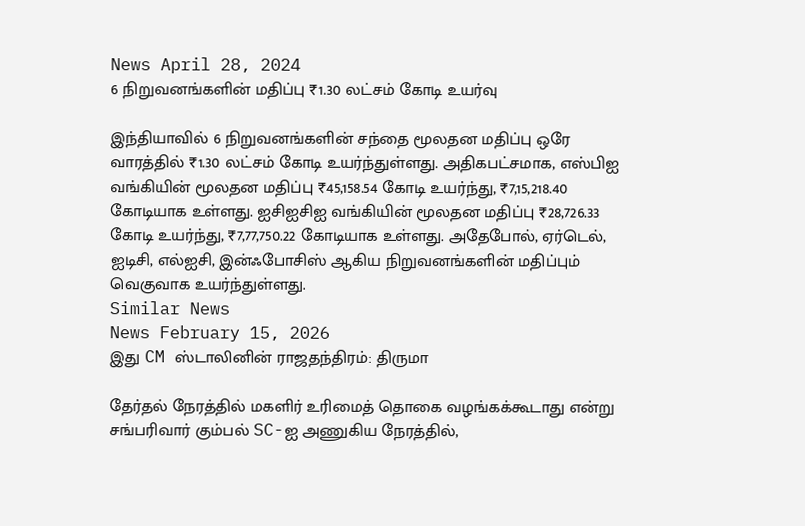News April 28, 2024
6 நிறுவனங்களின் மதிப்பு ₹1.30 லட்சம் கோடி உயர்வு

இந்தியாவில் 6 நிறுவனங்களின் சந்தை மூலதன மதிப்பு ஒரே வாரத்தில் ₹1.30 லட்சம் கோடி உயர்ந்துள்ளது. அதிகபட்சமாக, எஸ்பிஐ வங்கியின் மூலதன மதிப்பு ₹45,158.54 கோடி உயர்ந்து, ₹7,15,218.40 கோடியாக உள்ளது. ஐசிஐசிஐ வங்கியின் மூலதன மதிப்பு ₹28,726.33 கோடி உயர்ந்து, ₹7,77,750.22 கோடியாக உள்ளது. அதேபோல், ஏர்டெல், ஐடிசி, எல்ஐசி, இன்ஃபோசிஸ் ஆகிய நிறுவனங்களின் மதிப்பும் வெகுவாக உயர்ந்துள்ளது.
Similar News
News February 15, 2026
இது CM ஸ்டாலினின் ராஜதந்திரம்: திருமா

தேர்தல் நேரத்தில் மகளிர் உரிமைத் தொகை வழங்கக்கூடாது என்று சங்பரிவார் கும்பல் SC-ஐ அணுகிய நேரத்தில்,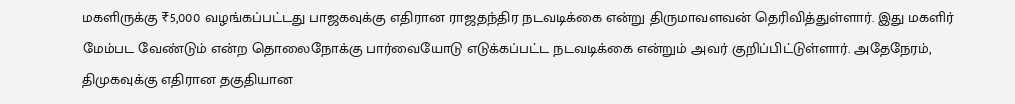மகளிருக்கு ₹5,000 வழங்கப்பட்டது பாஜகவுக்கு எதிரான ராஜதந்திர நடவடிக்கை என்று திருமாவளவன் தெரிவித்துள்ளார். இது மகளிர் மேம்பட வேண்டும் என்ற தொலைநோக்கு பார்வையோடு எடுக்கப்பட்ட நடவடிக்கை என்றும் அவர் குறிப்பிட்டுள்ளார். அதேநேரம், திமுகவுக்கு எதிரான தகுதியான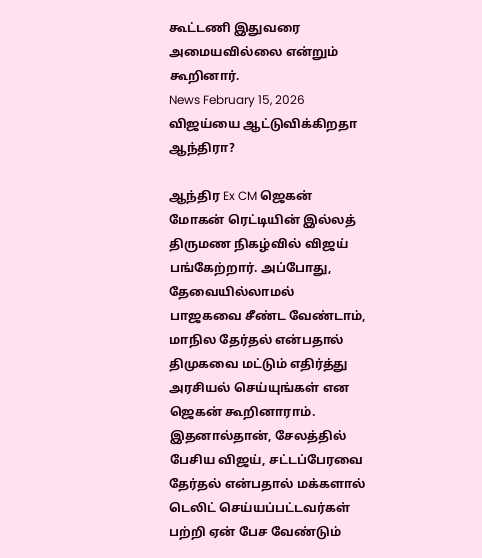கூட்டணி இதுவரை அமையவில்லை என்றும் கூறினார்.
News February 15, 2026
விஜய்யை ஆட்டுவிக்கிறதா ஆந்திரா?

ஆந்திர Ex CM ஜெகன் மோகன் ரெட்டியின் இல்லத் திருமண நிகழ்வில் விஜய் பங்கேற்றார். அப்போது, தேவையில்லாமல் பாஜகவை சீண்ட வேண்டாம், மாநில தேர்தல் என்பதால் திமுகவை மட்டும் எதிர்த்து அரசியல் செய்யுங்கள் என ஜெகன் கூறினாராம். இதனால்தான், சேலத்தில் பேசிய விஜய், சட்டப்பேரவை தேர்தல் என்பதால் மக்களால் டெலிட் செய்யப்பட்டவர்கள் பற்றி ஏன் பேச வேண்டும்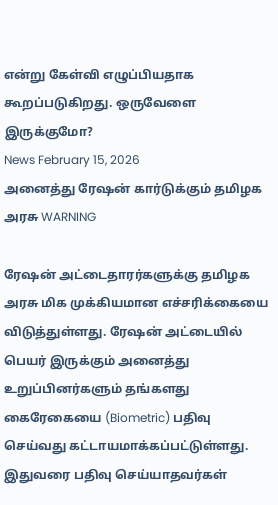என்று கேள்வி எழுப்பியதாக கூறப்படுகிறது. ஒருவேளை இருக்குமோ?
News February 15, 2026
அனைத்து ரேஷன் கார்டுக்கும் தமிழக அரசு WARNING

ரேஷன் அட்டைதாரர்களுக்கு தமிழக அரசு மிக முக்கியமான எச்சரிக்கையை விடுத்துள்ளது. ரேஷன் அட்டையில் பெயர் இருக்கும் அனைத்து உறுப்பினர்களும் தங்களது கைரேகையை (Biometric) பதிவு செய்வது கட்டாயமாக்கப்பட்டுள்ளது. இதுவரை பதிவு செய்யாதவர்கள்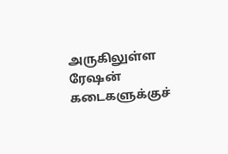அருகிலுள்ள ரேஷன் கடைகளுக்குச்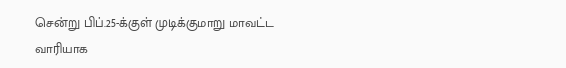சென்று பிப்.25-க்குள் முடிக்குமாறு மாவட்ட வாரியாக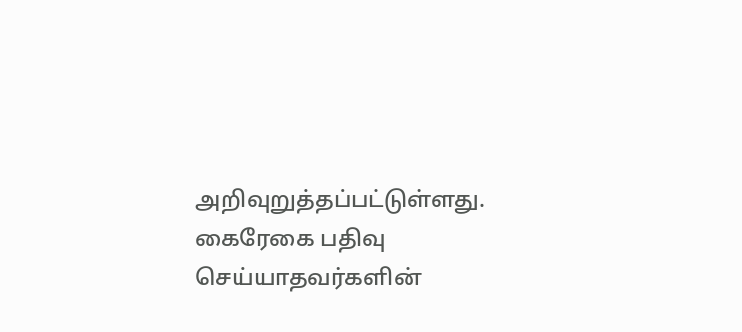அறிவுறுத்தப்பட்டுள்ளது. கைரேகை பதிவு செய்யாதவர்களின்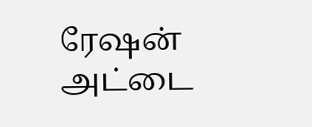ரேஷன் அட்டை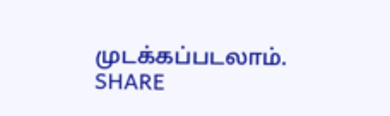முடக்கப்படலாம். SHARE